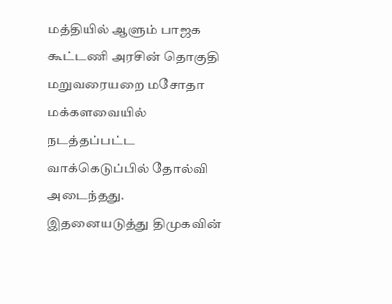மத்தியில் ஆளும் பாஜக கூட்டணி அரசின் தொகுதி மறுவரையறை மசோதா மக்களவையில் நடத்தப்பட்ட வாக்கெடுப்பில் தோல்வி அடைந்தது. இதனையடுத்து திமுகவின்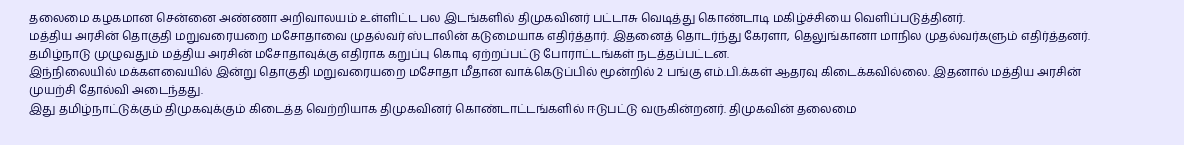தலைமை கழகமான சென்னை அண்ணா அறிவாலயம் உள்ளிட்ட பல இடங்களில் திமுகவினர் பட்டாசு வெடித்து கொண்டாடி மகிழ்ச்சியை வெளிப்படுத்தினர்.
மத்திய அரசின் தொகுதி மறுவரையறை மசோதாவை முதல்வர் ஸ்டாலின் கடுமையாக எதிர்த்தார். இதனைத் தொடர்ந்து கேரளா, தெலுங்கானா மாநில முதல்வர்களும் எதிர்த்தனர்.
தமிழ்நாடு முழுவதும் மத்திய அரசின் மசோதாவுக்கு எதிராக கறுப்பு கொடி ஏற்றப்பட்டு போராட்டங்கள் நடத்தப்பட்டன.
இந்நிலையில் மக்களவையில் இன்று தொகுதி மறுவரையறை மசோதா மீதான வாக்கெடுப்பில் மூன்றில் 2 பங்கு எம்.பி.க்கள் ஆதரவு கிடைக்கவில்லை. இதனால் மத்திய அரசின் முயற்சி தோல்வி அடைந்தது.
இது தமிழ்நாட்டுக்கும் திமுகவுக்கும் கிடைத்த வெற்றியாக திமுகவினர் கொண்டாட்டங்களில் ஈடுபட்டு வருகின்றனர். திமுகவின் தலைமை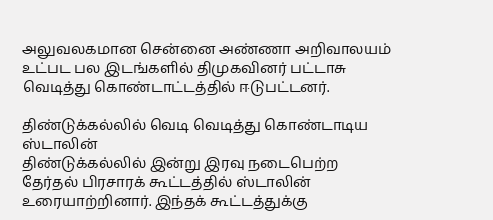அலுவலகமான சென்னை அண்ணா அறிவாலயம் உட்பட பல இடங்களில் திமுகவினர் பட்டாசு வெடித்து கொண்டாட்டத்தில் ஈடுபட்டனர்.

திண்டுக்கல்லில் வெடி வெடித்து கொண்டாடிய ஸ்டாலின்
திண்டுக்கல்லில் இன்று இரவு நடைபெற்ற தேர்தல் பிரசாரக் கூட்டத்தில் ஸ்டாலின் உரையாற்றினார். இந்தக் கூட்டத்துக்கு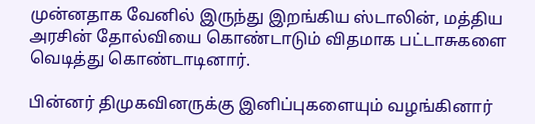முன்னதாக வேனில் இருந்து இறங்கிய ஸ்டாலின், மத்திய அரசின் தோல்வியை கொண்டாடும் விதமாக பட்டாசுகளை வெடித்து கொண்டாடினார்.

பின்னர் திமுகவினருக்கு இனிப்புகளையும் வழங்கினார்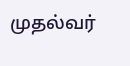முதல்வர்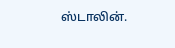ஸ்டாலின்.